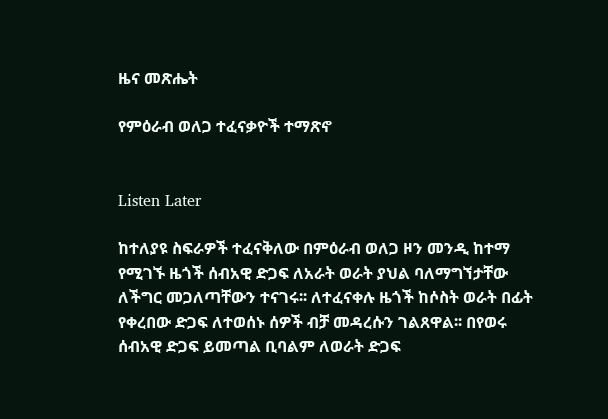ዜና መጽሔት

የምዕራብ ወለጋ ተፈናቃዮች ተማጽኖ


Listen Later

ከተለያዩ ስፍራዎች ተፈናቅለው በምዕራብ ወለጋ ዞን መንዲ ከተማ የሚገኙ ዜጎች ሰብአዊ ድጋፍ ለአራት ወራት ያህል ባለማግኘታቸው ለችግር መጋለጣቸውን ተናገሩ፡፡ ለተፈናቀሉ ዜጎች ከሶስት ወራት በፊት የቀረበው ድጋፍ ለተወሰኑ ሰዎች ብቻ መዳረሱን ገልጸዋል፡፡ በየወሩ ሰብአዊ ድጋፍ ይመጣል ቢባልም ለወራት ድጋፍ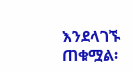እንደላገኙ ጠቁሟል፡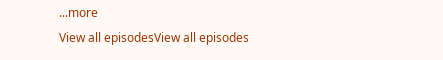...more
View all episodesView all episodes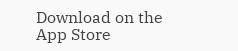Download on the App Store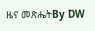ዜና መጽሔትBy DW